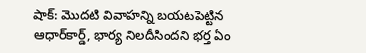షాక్: మొదటి వివాహన్ని బయటపెట్టిన ఆధార్‌కార్డ్, భార్య నిలదీసిందని భర్త ఏం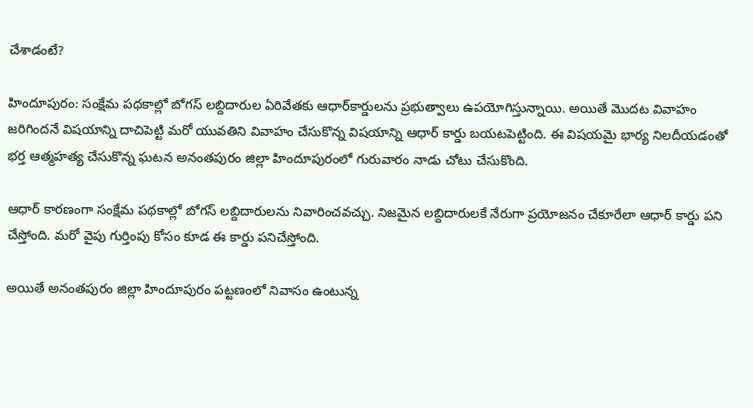చేశాడంటే?

హిందూపురం: సంక్షేమ పథకాల్లో బోగస్ లబ్దిదారుల ఏరివేతకు ఆధార్‌కార్డులను ప్రభుత్వాలు ఉపయోగిస్తున్నాయి. అయితే మొదట వివాహం జరిగిందనే విషయాన్ని దాచిపెట్టి మరో యువతిని వివాహం చేసుకొన్న విషయాన్ని ఆధార్ కార్డు బయటపెట్టింది. ఈ విషయమై భార్య నిలదీయడంతో భర్త ఆత్మహత్య చేసుకొన్న ఘటన అనంతపురం జిల్లా హిందూపురంలో గురువారం నాడు చోటు చేసుకొంది.

ఆధార్ కారణంగా సంక్షేమ పథకాల్లో బోగస్ లబ్దిదారులను నివారించవచ్చు. నిజమైన లబ్దిదారులకే నేరుగా ప్రయోజనం చేకూరేలా ఆధార్ కార్డు పని చేస్తోంది. మరో వైపు గుర్తింపు కోసం కూడ ఈ కార్డు పనిచేస్తోంది.

అయితే అనంతపురం జిల్లా హిందూపురం పట్టణంలో నివాసం ఉంటున్న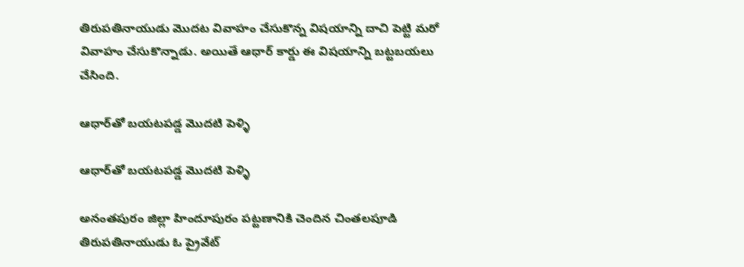తిరుపతినాయుడు మొదట వివాహం చేసుకొన్న విషయాన్ని దాచి పెట్టి మరో వివాహం చేసుకొన్నాడు. అయితే ఆధార్ కార్డు ఈ విషయాన్ని బట్టబయలు చేసింది.

ఆధార్‌తో బయటపడ్డ మొదటి పెళ్ళి

ఆధార్‌తో బయటపడ్డ మొదటి పెళ్ళి

అనంతపురం జిల్లా హిందూపురం పట్టణానికి చెందిన చింతలపూడి తిరుపతినాయుడు ఓ ప్రైవేట్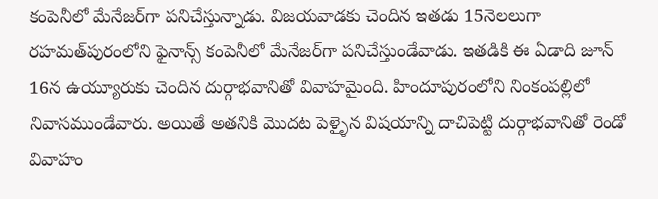కంపెనీలో మేనేజర్‌గా పనిచేస్తున్నాడు. విజయవాడకు చెందిన ఇతడు 15నెలలుగా రహమత్‌పురంలోని ఫైనాన్స్‌ కంపెనీలో మేనేజర్‌గా పనిచేస్తుండేవాడు. ఇతడికి ఈ ఏడాది జూన్‌ 16న ఉయ్యూరుకు చెందిన దుర్గాభవానితో వివాహమైంది. హిందూపురంలోని నింకంపల్లిలో నివాసముండేవారు. అయితే అతనికి మొదట పెళ్ళైన విషయాన్ని దాచిపెట్టి దుర్గాభవానితో రెండో వివాహం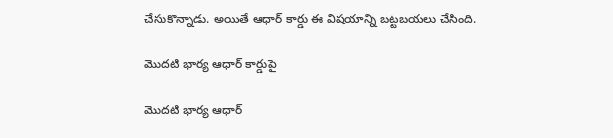చేసుకొన్నాడు. అయితే ఆధార్ కార్డు ఈ విషయాన్ని బట్టబయలు చేసింది.

మొదటి భార్య ఆధార్ కార్డుపై

మొదటి భార్య ఆధార్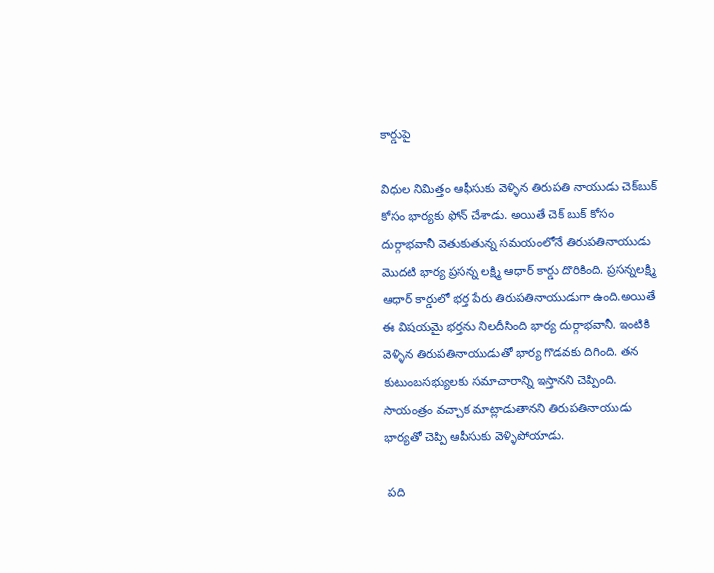కార్డుపై

విధుల నిమిత్తం ఆఫీసుకు వెళ్ళిన తిరుపతి నాయుడు చెక్‌బుక్ కోసం భార్యకు ఫోన్ చేశాడు. అయితే చెక్ బుక్ కోసం దుర్గాభవానీ వెతుకుతున్న సమయంలోనే తిరుపతినాయుడు మొదటి భార్య ప్రసన్న లక్ష్మి ఆధార్ కార్డు దొరికింది. ప్రసన్నలక్ష్మి ఆధార్ కార్డులో భర్త పేరు తిరుపతినాయుడుగా ఉంది.అయితే ఈ విషయమై భర్తను నిలదీసింది భార్య దుర్గాభవానీ. ఇంటికి వెళ్ళిన తిరుపతినాయుడుతో భార్య గొడవకు దిగింది. తన కుటుంబసభ్యులకు సమాచారాన్ని ఇస్తానని చెప్పింది. సాయంత్రం వచ్చాక మాట్లాడుతానని తిరుపతినాయుడు భార్యతో చెప్పి ఆపీసుకు వెళ్ళిపోయాడు.

 పది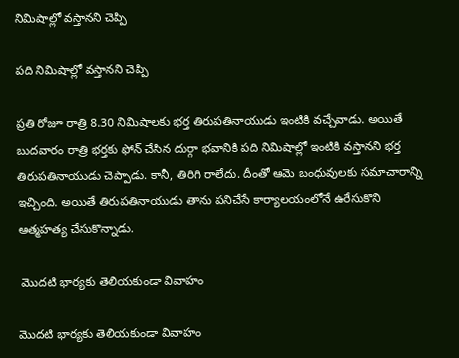నిమిషాల్లో వస్తానని చెప్పి

పది నిమిషాల్లో వస్తానని చెప్పి

ప్రతి రోజూ రాత్రి 8.30 నిమిషాలకు భర్త తిరుపతినాయుడు ఇంటికి వచ్చేవాడు. అయితే బుదవారం రాత్రి భర్తకు ఫోన్ చేసిన దుర్గా భవానికి పది నిమిషాల్లో ఇంటికి వస్తానని భర్త తిరుపతినాయుడు చెప్పాడు. కానీ, తిరిగి రాలేదు. దీంతో ఆమె బంధువులకు సమాచారాన్ని ఇచ్చింది. అయితే తిరుపతినాయుడు తాను పనిచేసే కార్యాలయంలోనే ఉరేసుకొని ఆత్మహత్య చేసుకొన్నాడు.

 మొదటి భార్యకు తెలియకుండా వివాహం

మొదటి భార్యకు తెలియకుండా వివాహం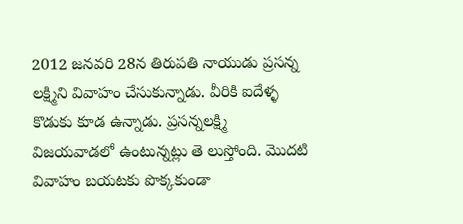2012 జనవరి 28న తిరుపతి నాయుడు ప్రసన్న లక్ష్మిని వివాహం చేసుకున్నాడు. వీరికి ఐదేళ్ళ కొడుకు కూడ ఉన్నాడు. ప్రసన్నలక్ష్మి విజయవాడలో ఉంటున్నట్లు తె లుస్తోంది. మొదటి వివాహం బయటకు పొక్కకుండా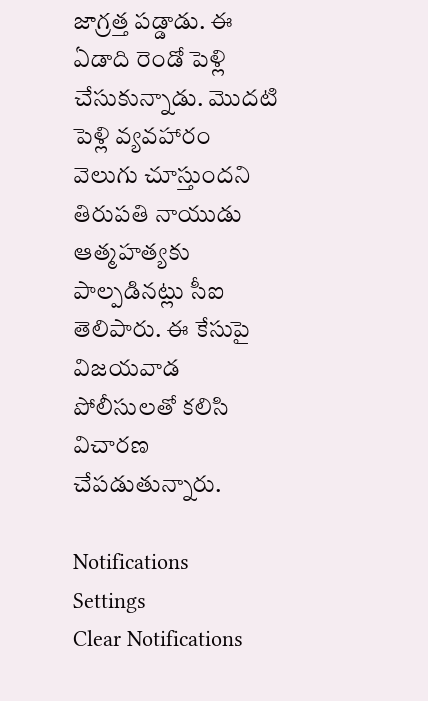జాగ్రత్త పడ్డాడు. ఈ ఏడాది రెండో పెళ్లి చేసుకున్నాడు. మొదటి పెళ్లి వ్యవహారం వెలుగు చూస్తుందని తిరుపతి నాయుడు ఆత్మహత్యకు పాల్పడినట్లు సీఐ తెలిపారు. ఈ కేసుపై విజయవాడ పోలీసులతో కలిసి విచారణ చేపడుతున్నారు.

Notifications
Settings
Clear Notifications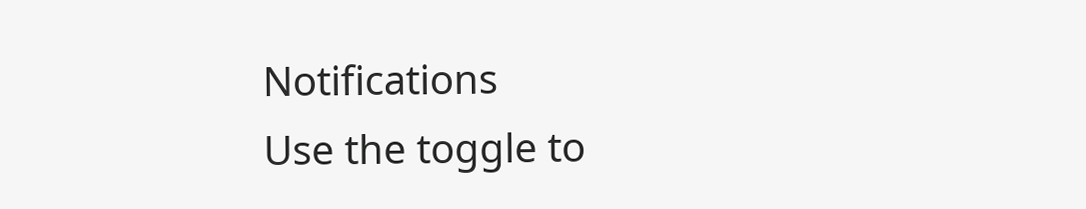Notifications
Use the toggle to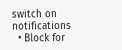switch on notifications
  • Block for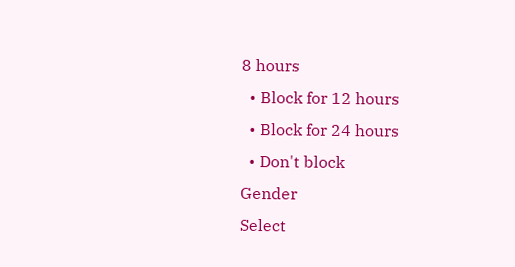8 hours
  • Block for 12 hours
  • Block for 24 hours
  • Don't block
Gender
Select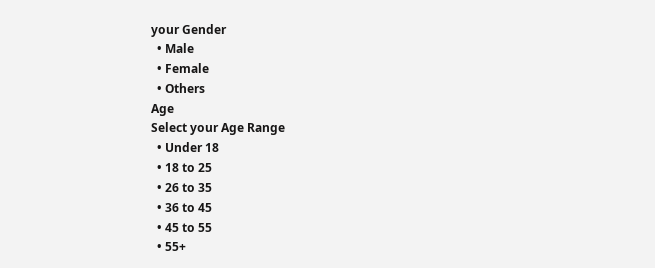your Gender
  • Male
  • Female
  • Others
Age
Select your Age Range
  • Under 18
  • 18 to 25
  • 26 to 35
  • 36 to 45
  • 45 to 55
  • 55+